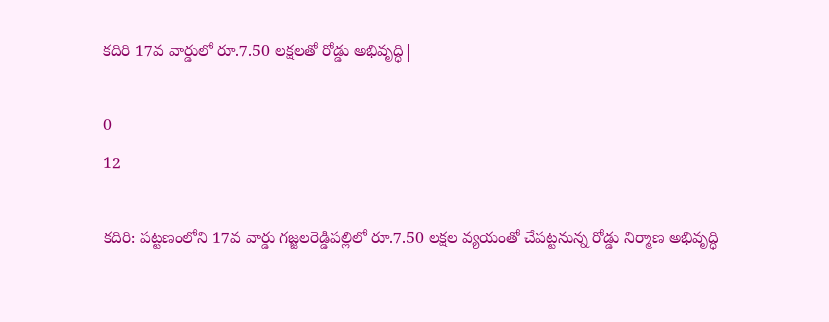కదిరి 17వ వార్డులో రూ.7.50 లక్షలతో రోడ్డు అభివృద్ధి|

0
12

కదిరి: పట్టణంలోని 17వ వార్డు గజ్జలరెడ్డిపల్లిలో రూ.7.50 లక్షల వ్యయంతో చేపట్టనున్న రోడ్డు నిర్మాణ అభివృద్ధి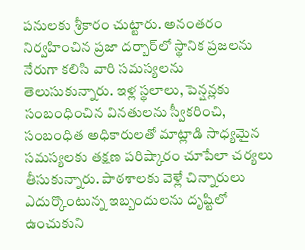పనులకు శ్రీకారం చుట్టారు. అనంతరం నిర్వహించిన ప్రజా దర్బార్‌లో స్థానిక ప్రజలను నేరుగా కలిసి వారి సమస్యలను తెలుసుకున్నారు. ఇళ్ల స్థలాలు, పెన్షన్లకు సంబంధించిన వినతులను స్వీకరించి, సంబంధిత అధికారులతో మాట్లాడి సాధ్యమైన సమస్యలకు తక్షణ పరిష్కారం చూపేలా చర్యలు తీసుకున్నారు. పాఠశాలకు వెళ్లే చిన్నారులు ఎదుర్కొంటున్న ఇబ్బందులను దృష్టిలో ఉంచుకుని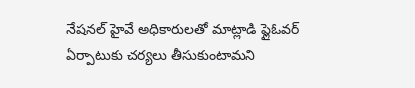నేషనల్ హైవే అధికారులతో మాట్లాడి ఫ్లైఓవర్ ఏర్పాటుకు చర్యలు తీసుకుంటామని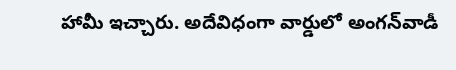హామీ ఇచ్చారు. అదేవిధంగా వార్డులో అంగన్‌వాడీ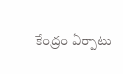కేంద్రం ఏర్పాటు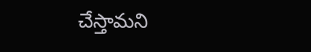చేస్తామని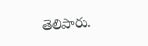తెలిపారు.